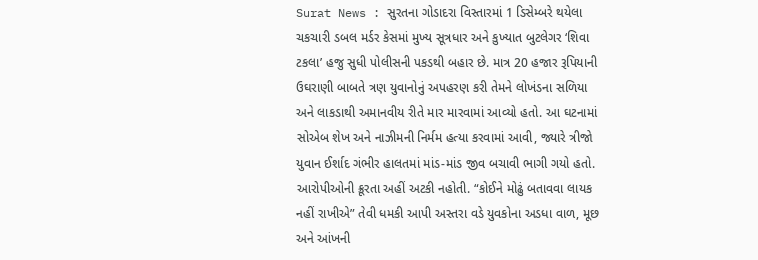Surat News : સુરતના ગોડાદરા વિસ્તારમાં 1 ડિસેમ્બરે થયેલા ચકચારી ડબલ મર્ડર કેસમાં મુખ્ય સૂત્રધાર અને કુખ્યાત બુટલેગર ‘શિવા ટકલા’ હજુ સુધી પોલીસની પકડથી બહાર છે. માત્ર 20 હજાર રૂપિયાની ઉઘરાણી બાબતે ત્રણ યુવાનોનું અપહરણ કરી તેમને લોખંડના સળિયા અને લાકડાથી અમાનવીય રીતે માર મારવામાં આવ્યો હતો. આ ઘટનામાં સોએબ શેખ અને નાઝીમની નિર્મમ હત્યા કરવામાં આવી, જ્યારે ત્રીજો યુવાન ઈર્શાદ ગંભીર હાલતમાં માંડ-માંડ જીવ બચાવી ભાગી ગયો હતો.
આરોપીઓની ક્રૂરતા અહીં અટકી નહોતી. “કોઈને મોઢું બતાવવા લાયક નહીં રાખીએ” તેવી ધમકી આપી અસ્તરા વડે યુવકોના અડધા વાળ, મૂછ અને આંખની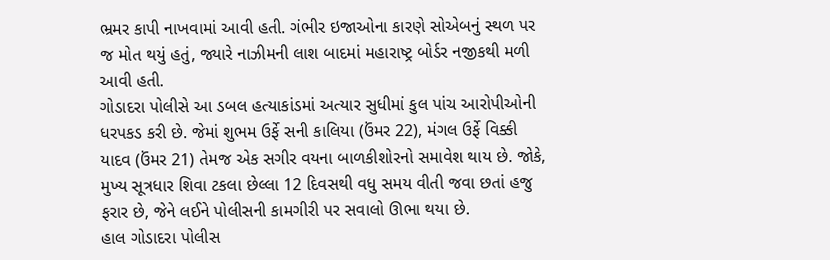ભ્રમર કાપી નાખવામાં આવી હતી. ગંભીર ઇજાઓના કારણે સોએબનું સ્થળ પર જ મોત થયું હતું, જ્યારે નાઝીમની લાશ બાદમાં મહારાષ્ટ્ર બોર્ડર નજીકથી મળી આવી હતી.
ગોડાદરા પોલીસે આ ડબલ હત્યાકાંડમાં અત્યાર સુધીમાં કુલ પાંચ આરોપીઓની ધરપકડ કરી છે. જેમાં શુભમ ઉર્ફે સની કાલિયા (ઉંમર 22), મંગલ ઉર્ફે વિક્કી યાદવ (ઉંમર 21) તેમજ એક સગીર વયના બાળકીશોરનો સમાવેશ થાય છે. જોકે, મુખ્ય સૂત્રધાર શિવા ટકલા છેલ્લા 12 દિવસથી વધુ સમય વીતી જવા છતાં હજુ ફરાર છે, જેને લઈને પોલીસની કામગીરી પર સવાલો ઊભા થયા છે.
હાલ ગોડાદરા પોલીસ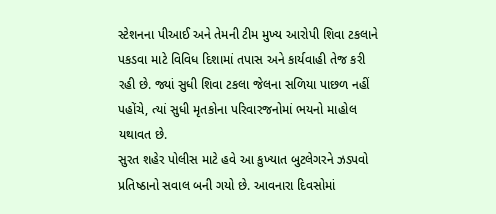સ્ટેશનના પીઆઈ અને તેમની ટીમ મુખ્ય આરોપી શિવા ટકલાને પકડવા માટે વિવિધ દિશામાં તપાસ અને કાર્યવાહી તેજ કરી રહી છે. જ્યાં સુધી શિવા ટકલા જેલના સળિયા પાછળ નહીં પહોંચે, ત્યાં સુધી મૃતકોના પરિવારજનોમાં ભયનો માહોલ યથાવત છે.
સુરત શહેર પોલીસ માટે હવે આ કુખ્યાત બુટલેગરને ઝડપવો પ્રતિષ્ઠાનો સવાલ બની ગયો છે. આવનારા દિવસોમાં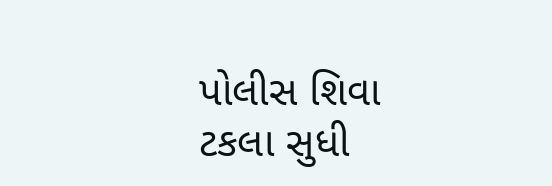પોલીસ શિવા ટકલા સુધી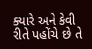ક્યારે અને કેવી રીતે પહોંચે છે તે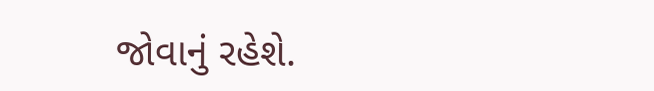જોવાનું રહેશે.